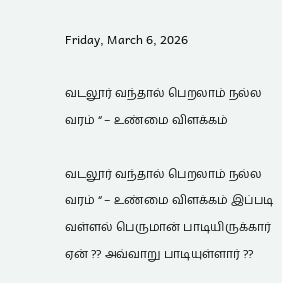Friday, March 6, 2026

வடலூர் வந்தால் பெறலாம் நல்ல வரம் “ – உண்மை விளக்கம்

வடலூர் வந்தால் பெறலாம் நல்ல வரம் “ – உண்மை விளக்கம் இப்படி வள்ளல் பெருமான் பாடியிருக்கார் ஏன் ?? அவ்வாறு பாடியுள்ளார் ??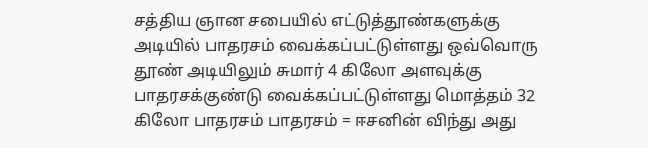சத்திய ஞான சபையில் எட்டுத்தூண்களுக்கு அடியில் பாதரசம் வைக்கப்பட்டுள்ளது ஒவ்வொரு தூண் அடியிலும் சுமார் 4 கிலோ அளவுக்கு பாதரசக்குண்டு வைக்கப்பட்டுள்ளது மொத்தம் 32 கிலோ பாதரசம் பாதரசம் = ஈசனின் விந்து அது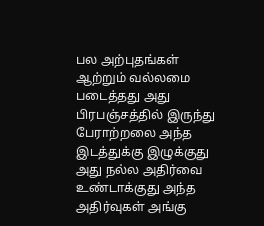பல அற்புதங்கள் ஆற்றும் வல்லமை படைத்தது அது பிரபஞ்சத்தில் இருந்து பேராற்றலை அந்த இடத்துக்கு இழுக்குது அது நல்ல அதிர்வை உண்டாக்குது அந்த அதிர்வுகள் அங்கு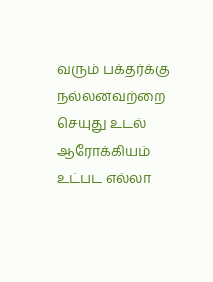வரும் பக்தர்க்கு நல்லனவற்றை செயுது உடல் ஆரோக்கியம் உட்பட எல்லா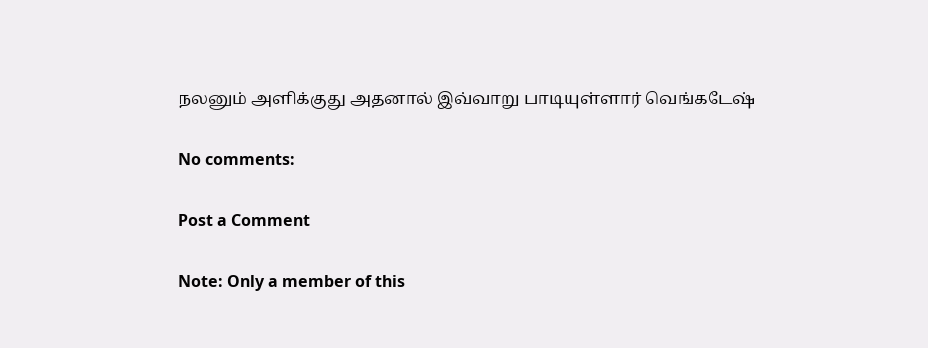நலனும் அளிக்குது அதனால் இவ்வாறு பாடியுள்ளார் வெங்கடேஷ்

No comments:

Post a Comment

Note: Only a member of this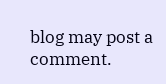blog may post a comment.